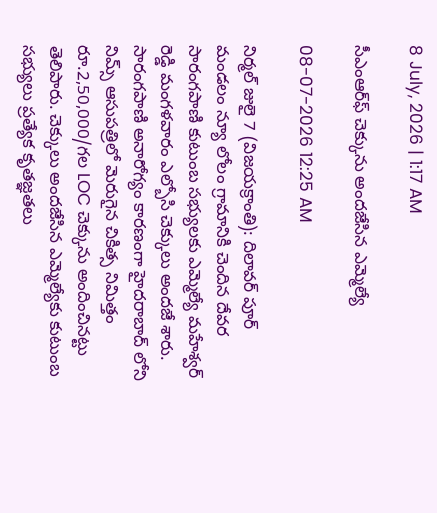8 July, 2026 | 1:17 AM

సీఎంఆర్‌ఫ్ చెక్కును అందజేసిన ఎమ్మెల్యే

08-07-2026 12:25 AM

నిర్మల్ జులై 7 (విజయక్రాంతి): దిలావర్ పూర్ మండలం న్యూ లోలం గ్రామానికి చెందిన దేవర సారంగపాణి కుటుంబ సభ్యులకు ఎమ్మెల్యే మహేశ్వర్ రెడ్డి మంగళవారం ఎల్బోసి చెక్కులు అందజే శారు. సారంగపాణి అనారోగ్యం కారణంగా హైదరాబాద్ లోని నిమ్స్ ఆసుపత్రిలో మెరుగైన చికిత్స నిమిత్తం రూ.2,50,000/గల LOC చెక్కును అందించినట్టు తెలిపారు. చెక్కులు అందజేసిన ఎమ్మెల్యేకు కుటుంబ సభ్యులు ప్రత్యేక కృతజ్ఞతలు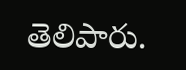తెలిపారు.